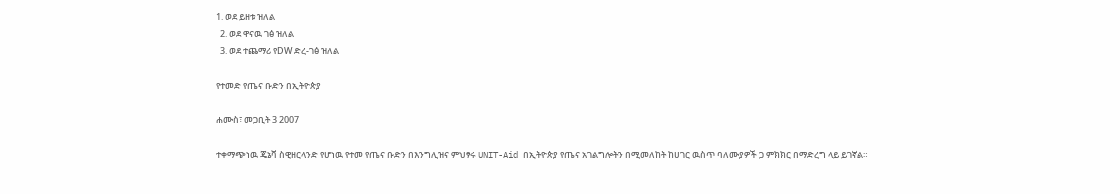1. ወደ ይዘቱ ዝለል
  2. ወደ ዋናዉ ገፅ ዝለል
  3. ወደ ተጨማሪ የDW ድረ-ገፅ ዝለል

የተመድ የጤና ቡድን በኢትዮጵያ

ሐሙስ፣ መጋቢት 3 2007

ተቀማጭነዉ ጄኔቫ ስዊዘርላንድ የሆነዉ የተመ የጤና ቡድን በእንግሊዝና ምህፃሩ UNIT-Aid በኢትዮጵያ የጤና አገልግሎትን በሚመለከት ከሀገር ዉስጥ ባለሙያዎች ጋ ምክክር በማድረግ ላይ ይገኛል።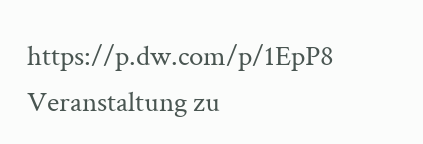https://p.dw.com/p/1EpP8
Veranstaltung zu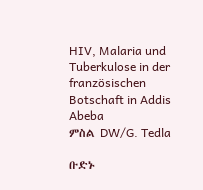HIV, Malaria und Tuberkulose in der französischen Botschaft in Addis Abeba
ምስል DW/G. Tedla

ቡድኑ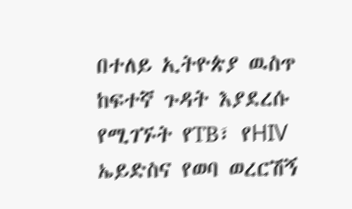በተለይ ኢትዮጵያ ዉስጥ ከፍተኛ ጉዳት እያደረሱ የሚገኙት የTB፣ የHIV ኤይድስና የወባ ወረርሽኝ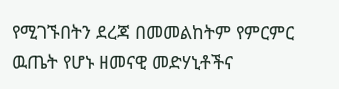የሚገኙበትን ደረጃ በመመልከትም የምርምር ዉጤት የሆኑ ዘመናዊ መድሃኒቶችና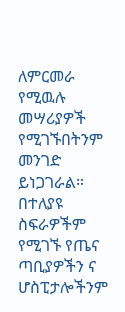ለምርመራ የሚዉሉ መሣሪያዎች የሚገኙበትንም መንገድ ይነጋገራል። በተለያዩ ስፍራዎችም የሚገኙ የጤና ጣቢያዎችን ና ሆስፒታሎችንም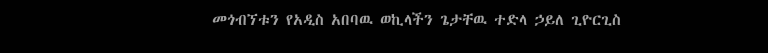መጎብኘቱን የአዲስ አበባዉ ወኪላችን ጌታቸዉ ተድላ ኃይለ ጊዮርጊስ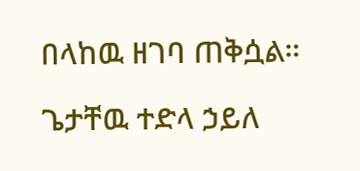በላከዉ ዘገባ ጠቅሷል።

ጌታቸዉ ተድላ ኃይለ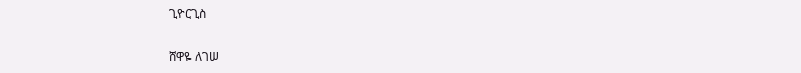ጊዮርጊስ

ሸዋዬ ለገሠ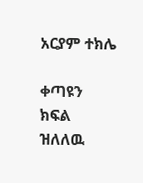አርያም ተክሌ

ቀጣዩን ክፍል ዝለለዉ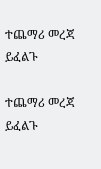ተጨማሪ መረጃ ይፈልጉ

ተጨማሪ መረጃ ይፈልጉ